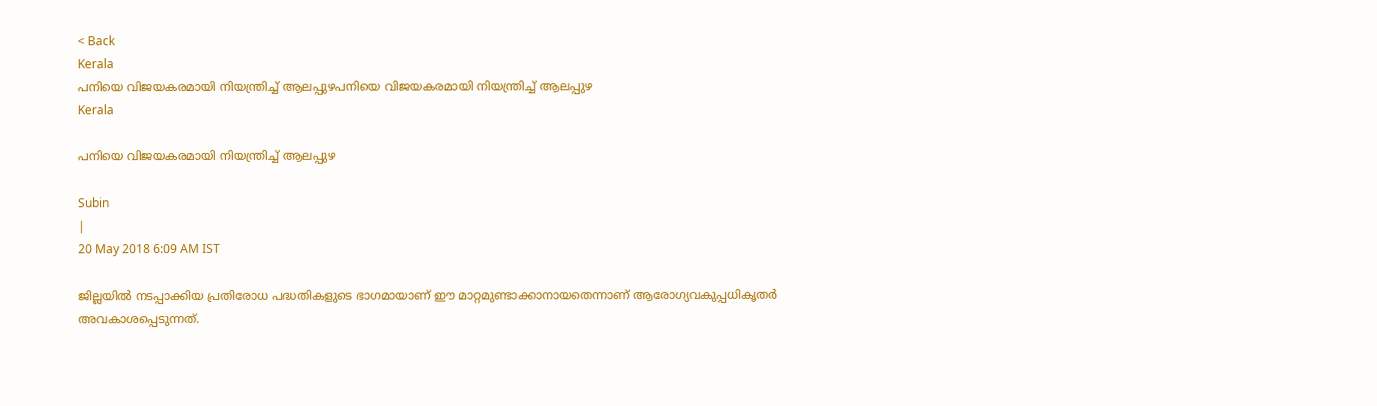< Back
Kerala
പനിയെ വിജയകരമായി നിയന്ത്രിച്ച് ആലപ്പുഴപനിയെ വിജയകരമായി നിയന്ത്രിച്ച് ആലപ്പുഴ
Kerala

പനിയെ വിജയകരമായി നിയന്ത്രിച്ച് ആലപ്പുഴ

Subin
|
20 May 2018 6:09 AM IST

ജില്ലയില്‍ നടപ്പാക്കിയ പ്രതിരോധ പദ്ധതികളുടെ ഭാഗമായാണ് ഈ മാറ്റമുണ്ടാക്കാനായതെന്നാണ് ആരോഗ്യവകുപ്പധികൃതര്‍ അവകാശപ്പെടുന്നത്.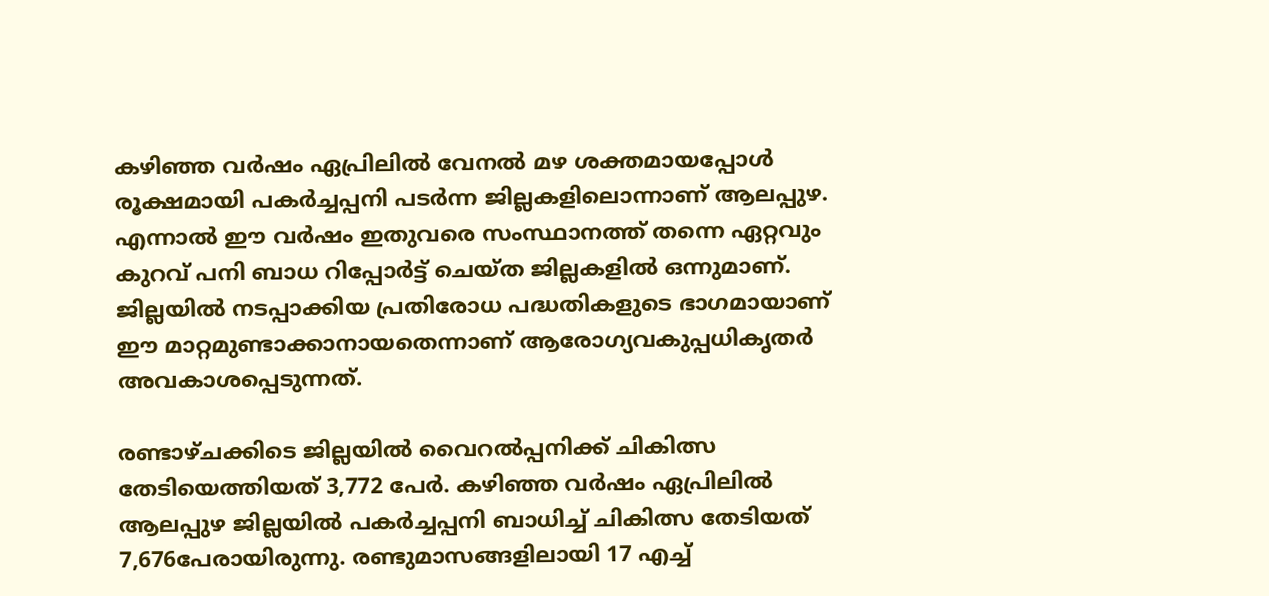കഴിഞ്ഞ വര്‍ഷം ഏപ്രിലില്‍ വേനല്‍ മഴ ശക്തമായപ്പോള്‍ രൂക്ഷമായി പകര്‍ച്ചപ്പനി പടര്‍ന്ന ജില്ലകളിലൊന്നാണ് ആലപ്പുഴ. എന്നാല്‍ ഈ വര്‍ഷം ഇതുവരെ സംസ്ഥാനത്ത് തന്നെ ഏറ്റവും കുറവ് പനി ബാധ റിപ്പോര്‍ട്ട് ചെയ്ത ജില്ലകളില്‍ ഒന്നുമാണ്. ജില്ലയില്‍ നടപ്പാക്കിയ പ്രതിരോധ പദ്ധതികളുടെ ഭാഗമായാണ് ഈ മാറ്റമുണ്ടാക്കാനായതെന്നാണ് ആരോഗ്യവകുപ്പധികൃതര്‍ അവകാശപ്പെടുന്നത്.

രണ്ടാഴ്ചക്കിടെ ജില്ലയില്‍ വൈറല്‍പ്പനിക്ക് ചികിത്സ തേടിയെത്തിയത് 3,772 പേര്‍. കഴിഞ്ഞ വര്‍ഷം ഏപ്രിലില്‍ ആലപ്പുഴ ജില്ലയില്‍ പകര്‍ച്ചപ്പനി ബാധിച്ച് ചികിത്സ തേടിയത് 7,676പേരായിരുന്നു. രണ്ടുമാസങ്ങളിലായി 17 എച്ച്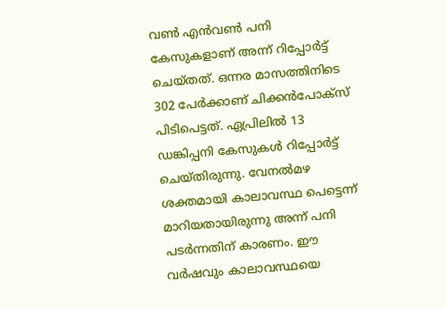വണ്‍ എന്‍വണ്‍ പനി കേസുകളാണ് അന്ന് റിപ്പോര്‍ട്ട് ചെയ്തത്. ഒന്നര മാസത്തിനിടെ 302 പേര്‍ക്കാണ് ചിക്കന്‍പോക്‌സ് പിടിപെട്ടത്. ഏപ്രിലില്‍ 13 ഡങ്കിപ്പനി കേസുകള്‍ റിപ്പോര്‍ട്ട് ചെയ്തിരുന്നു. വേനല്‍മഴ ശക്തമായി കാലാവസ്ഥ പെട്ടെന്ന് മാറിയതായിരുന്നു അന്ന് പനി പടര്‍ന്നതിന് കാരണം. ഈ വര്‍ഷവും കാലാവസ്ഥയെ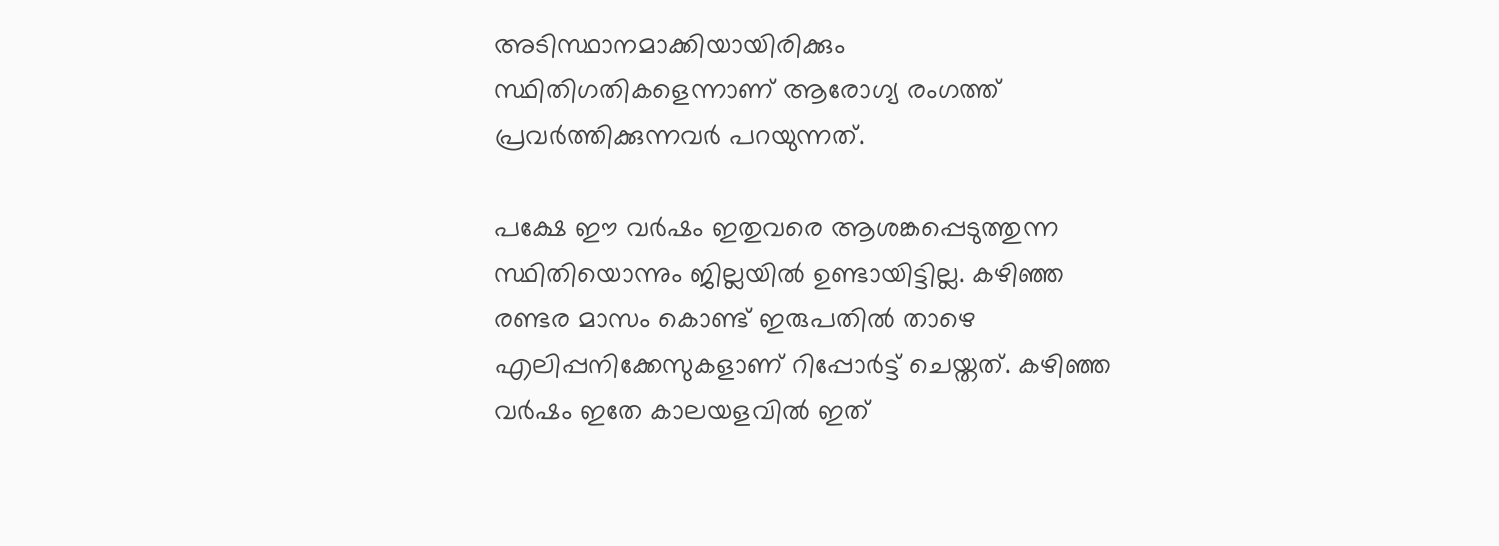അടിസ്ഥാനമാക്കിയായിരിക്കും സ്ഥിതിഗതികളെന്നാണ് ആരോഗ്യ രംഗത്ത് പ്രവര്‍ത്തിക്കുന്നവര്‍ പറയുന്നത്.

പക്ഷേ ഈ വര്‍ഷം ഇതുവരെ ആശങ്കപ്പെടുത്തുന്ന സ്ഥിതിയൊന്നും ജില്ലയില്‍ ഉണ്ടായിട്ടില്ല. കഴിഞ്ഞ രണ്ടര മാസം കൊണ്ട് ഇരുപതില്‍ താഴെ എലിപ്പനിക്കേസുകളാണ് റിപ്പോര്‍ട്ട് ചെയ്തത്. കഴിഞ്ഞ വര്‍ഷം ഇതേ കാലയളവില്‍ ഇത്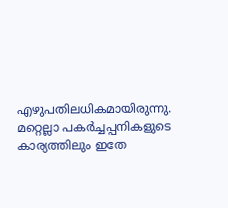എഴുപതിലധികമായിരുന്നു. മറ്റെല്ലാ പകര്‍ച്ചപ്പനികളുടെ കാര്യത്തിലും ഇതേ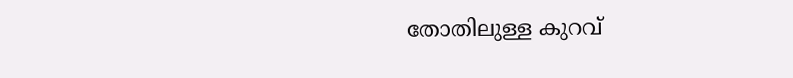തോതിലുള്ള കുറവ്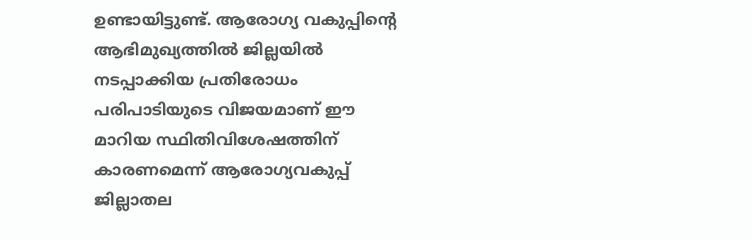ഉണ്ടായിട്ടുണ്ട്. ആരോഗ്യ വകുപ്പിന്റെ ആഭിമുഖ്യത്തില്‍ ജില്ലയില്‍ നടപ്പാക്കിയ പ്രതിരോധം പരിപാടിയുടെ വിജയമാണ് ഈ മാറിയ സ്ഥിതിവിശേഷത്തിന് കാരണമെന്ന് ആരോഗ്യവകുപ്പ് ജില്ലാതല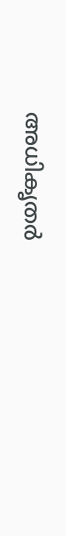അധികൃതര്‍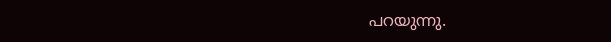പറയുന്നു.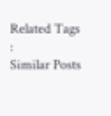Related Tags :
Similar Posts